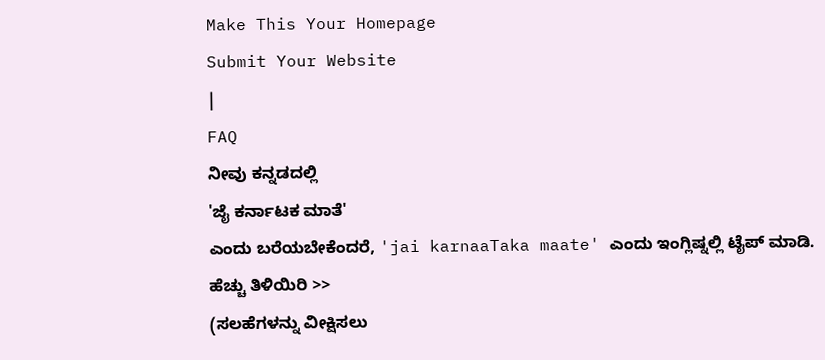Make This Your Homepage
Submit Your Website
|
FAQ
ನೀವು ಕನ್ನಡದಲ್ಲಿ
'ಜೈ ಕರ್ನಾಟಕ ಮಾತೆ'
ಎಂದು ಬರೆಯಬೇಕೆಂದರೆ, 'jai karnaaTaka maate' ಎಂದು ಇಂಗ್ಲಿಷ್ನಲ್ಲಿ ಟೈಪ್ ಮಾಡಿ.
ಹೆಚ್ಚು ತಿಳಿಯಿರಿ >>
(ಸಲಹೆಗಳನ್ನು ವೀಕ್ಷಿಸಲು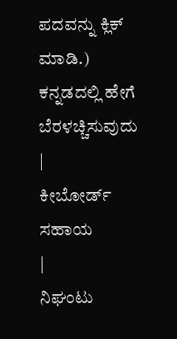ಪದವನ್ನು ಕ್ಲಿಕ್ ಮಾಡಿ.)
ಕನ್ನಡದಲ್ಲಿ ಹೇಗೆ ಬೆರಳಚ್ಚಿಸುವುದು
|
ಕೀಬೋರ್ಡ್ ಸಹಾಯ
|
ನಿಘಂಟು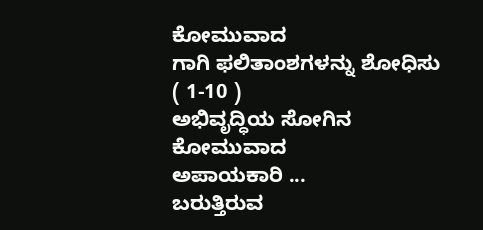ಕೋಮುವಾದ
ಗಾಗಿ ಫಲಿತಾಂಶಗಳನ್ನು ಶೋಧಿಸು ( 1-10 )
ಅಭಿವೃದ್ಧಿಯ ಸೋಗಿನ
ಕೋಮುವಾದ
ಅಪಾಯಕಾರಿ ...
ಬರುತ್ತಿರುವ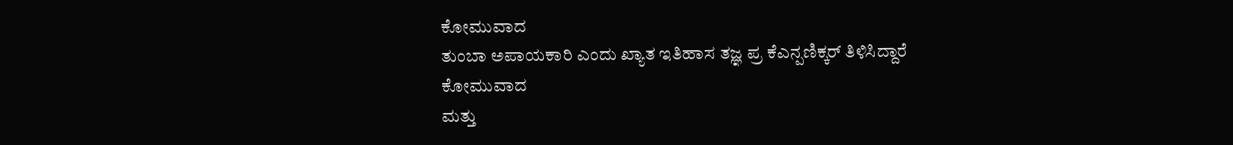ಕೋಮುವಾದ
ತುಂಬಾ ಅಪಾಯಕಾರಿ ಎಂದು ಖ್ಯಾತ ಇತಿಹಾಸ ತಜ್ಞ ಪ್ರ ಕೆಎನ್ಪಣಿಕ್ಕರ್ ತಿಳಿಸಿದ್ದಾರೆ
ಕೋಮುವಾದ
ಮತ್ತು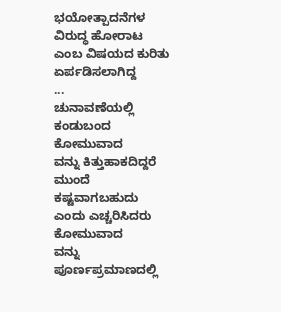ಭಯೋತ್ಪಾದನೆಗಳ ವಿರುದ್ಧ ಹೋರಾಟ ಎಂಬ ವಿಷಯದ ಕುರಿತು ಏರ್ಪಡಿಸಲಾಗಿದ್ದ
...
ಚುನಾವಣೆಯಲ್ಲಿ ಕಂಡುಬಂದ
ಕೋಮುವಾದ
ವನ್ನು ಕಿತ್ತುಹಾಕದಿದ್ದರೆ ಮುಂದೆ ಕಷ್ಟವಾಗಬಹುದು ಎಂದು ಎಚ್ಚರಿಸಿದರು
ಕೋಮುವಾದ
ವನ್ನು ಪೂರ್ಣಪ್ರಮಾಣದಲ್ಲಿ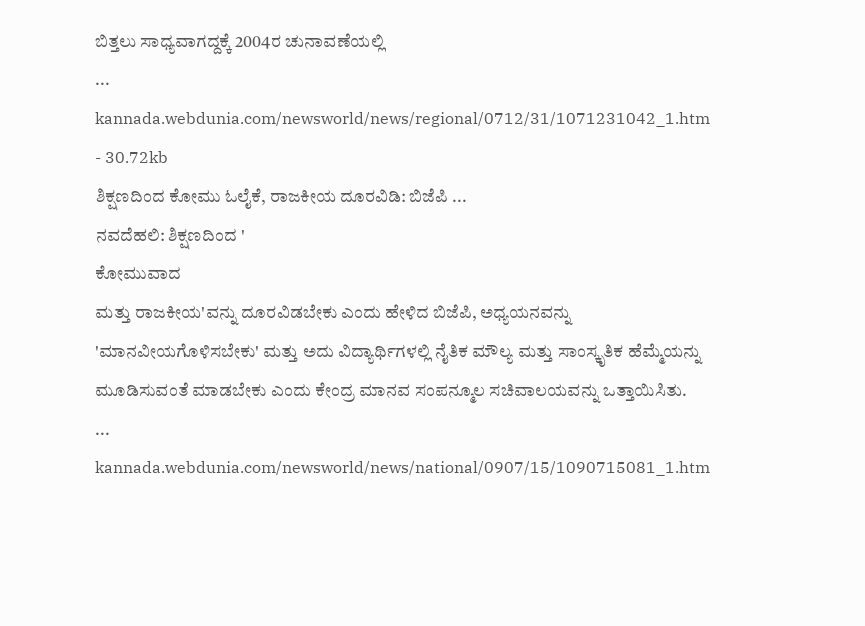ಬಿತ್ತಲು ಸಾಧ್ಯವಾಗದ್ದಕ್ಕೆ 2004ರ ಚುನಾವಣೆಯಲ್ಲಿ
...
kannada.webdunia.com/newsworld/news/regional/0712/31/1071231042_1.htm - 30.72kb
ಶಿಕ್ಷಣದಿಂದ ಕೋಮು ಓಲೈಕೆ, ರಾಜಕೀಯ ದೂರವಿಡಿ: ಬಿಜೆಪಿ ...
ನವದೆಹಲಿ: ಶಿಕ್ಷಣದಿಂದ '
ಕೋಮುವಾದ
ಮತ್ತು ರಾಜಕೀಯ'ವನ್ನು ದೂರವಿಡಬೇಕು ಎಂದು ಹೇಳಿದ ಬಿಜೆಪಿ, ಅಧ್ಯಯನವನ್ನು 'ಮಾನವೀಯಗೊಳಿಸಬೇಕು' ಮತ್ತು ಅದು ವಿದ್ಯಾರ್ಥಿಗಳಲ್ಲಿ ನೈತಿಕ ಮೌಲ್ಯ ಮತ್ತು ಸಾಂಸ್ಕೃತಿಕ ಹೆಮ್ಮೆಯನ್ನು ಮೂಡಿಸುವಂತೆ ಮಾಡಬೇಕು ಎಂದು ಕೇಂದ್ರ ಮಾನವ ಸಂಪನ್ಮೂಲ ಸಚಿವಾಲಯವನ್ನು ಒತ್ತಾಯಿಸಿತು.
...
kannada.webdunia.com/newsworld/news/national/0907/15/1090715081_1.htm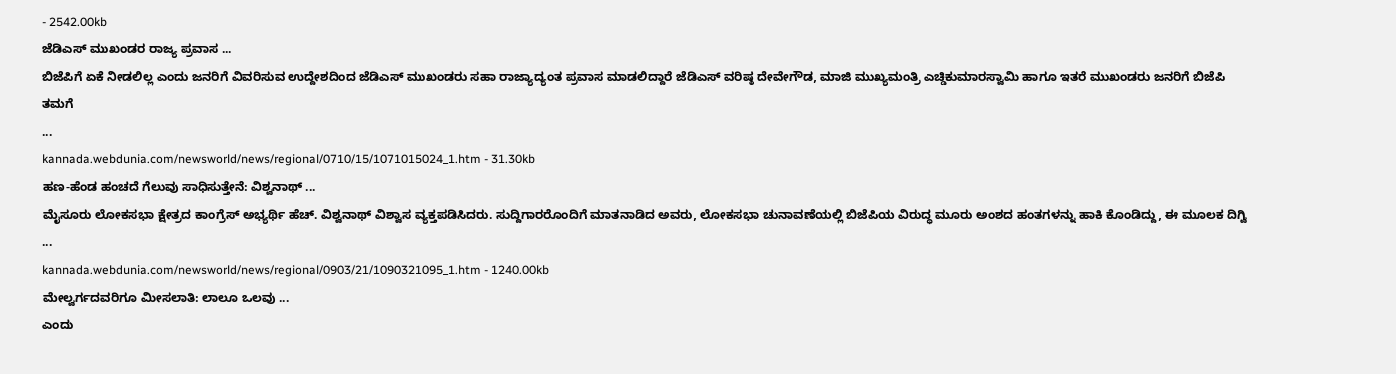- 2542.00kb
ಜೆಡಿಎಸ್ ಮುಖಂಡರ ರಾಜ್ಯ ಪ್ರವಾಸ ...
ಬಿಜೆಪಿಗೆ ಏಕೆ ನೀಡಲಿಲ್ಲ ಎಂದು ಜನರಿಗೆ ವಿವರಿಸುವ ಉದ್ದೇಶದಿಂದ ಜೆಡಿಎಸ್ ಮುಖಂಡರು ಸಹಾ ರಾಜ್ಯಾದ್ಯಂತ ಪ್ರವಾಸ ಮಾಡಲಿದ್ದಾರೆ ಜೆಡಿಎಸ್ ವರಿಷ್ಠ ದೇವೇಗೌಡ, ಮಾಜಿ ಮುಖ್ಯಮಂತ್ರಿ ಎಚ್ಡಿಕುಮಾರಸ್ವಾಮಿ ಹಾಗೂ ಇತರೆ ಮುಖಂಡರು ಜನರಿಗೆ ಬಿಜೆಪಿ ತಮಗೆ
...
kannada.webdunia.com/newsworld/news/regional/0710/15/1071015024_1.htm - 31.30kb
ಹಣ-ಹೆಂಡ ಹಂಚದೆ ಗೆಲುವು ಸಾಧಿಸುತ್ತೇನೆ: ವಿಶ್ವನಾಥ್ ...
ಮೈಸೂರು ಲೋಕಸಭಾ ಕ್ಷೇತ್ರದ ಕಾಂಗ್ರೆಸ್ ಅಭ್ಯರ್ಥಿ ಹೆಚ್. ವಿಶ್ವನಾಥ್ ವಿಶ್ವಾಸ ವ್ಯಕ್ತಪಡಿಸಿದರು. ಸುದ್ದಿಗಾರರೊಂದಿಗೆ ಮಾತನಾಡಿದ ಅವರು, ಲೋಕಸಭಾ ಚುನಾವಣೆಯಲ್ಲಿ ಬಿಜೆಪಿಯ ವಿರುದ್ಧ ಮೂರು ಅಂಶದ ಹಂತಗಳನ್ನು ಹಾಕಿ ಕೊಂಡಿದ್ದು, ಈ ಮೂಲಕ ದಿಗ್ವಿ
...
kannada.webdunia.com/newsworld/news/regional/0903/21/1090321095_1.htm - 1240.00kb
ಮೇಲ್ವರ್ಗದವರಿಗೂ ಮೀಸಲಾತಿ: ಲಾಲೂ ಒಲವು ...
ಎಂದು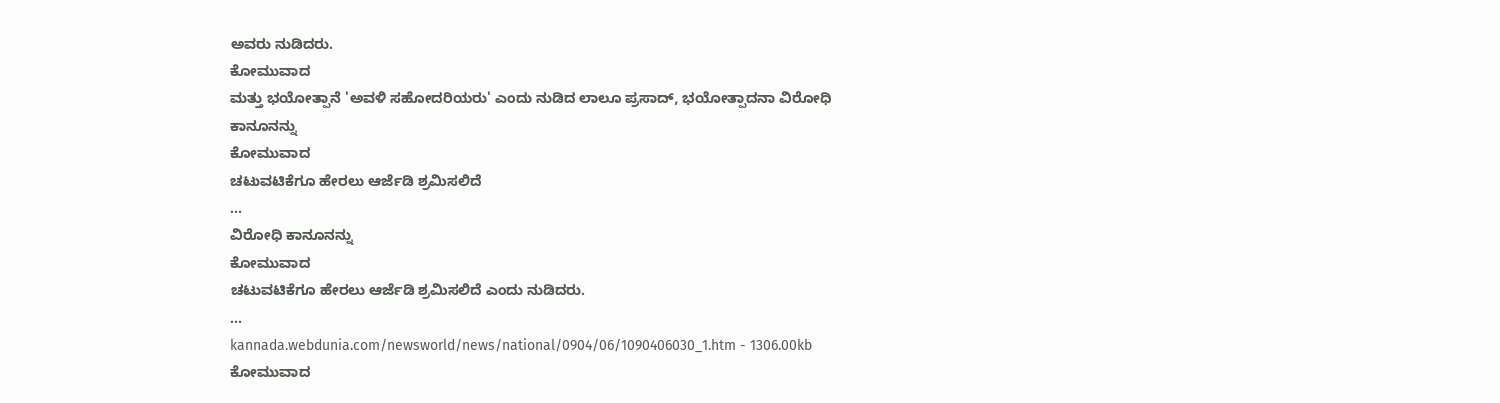ಅವರು ನುಡಿದರು.
ಕೋಮುವಾದ
ಮತ್ತು ಭಯೋತ್ಪಾನೆ 'ಅವಳಿ ಸಹೋದರಿಯರು' ಎಂದು ನುಡಿದ ಲಾಲೂ ಪ್ರಸಾದ್, ಭಯೋತ್ಪಾದನಾ ವಿರೋಧಿ ಕಾನೂನನ್ನು
ಕೋಮುವಾದ
ಚಟುವಟಿಕೆಗೂ ಹೇರಲು ಆರ್ಜೆಡಿ ಶ್ರಮಿಸಲಿದೆ
...
ವಿರೋಧಿ ಕಾನೂನನ್ನು
ಕೋಮುವಾದ
ಚಟುವಟಿಕೆಗೂ ಹೇರಲು ಆರ್ಜೆಡಿ ಶ್ರಮಿಸಲಿದೆ ಎಂದು ನುಡಿದರು.
...
kannada.webdunia.com/newsworld/news/national/0904/06/1090406030_1.htm - 1306.00kb
ಕೋಮುವಾದ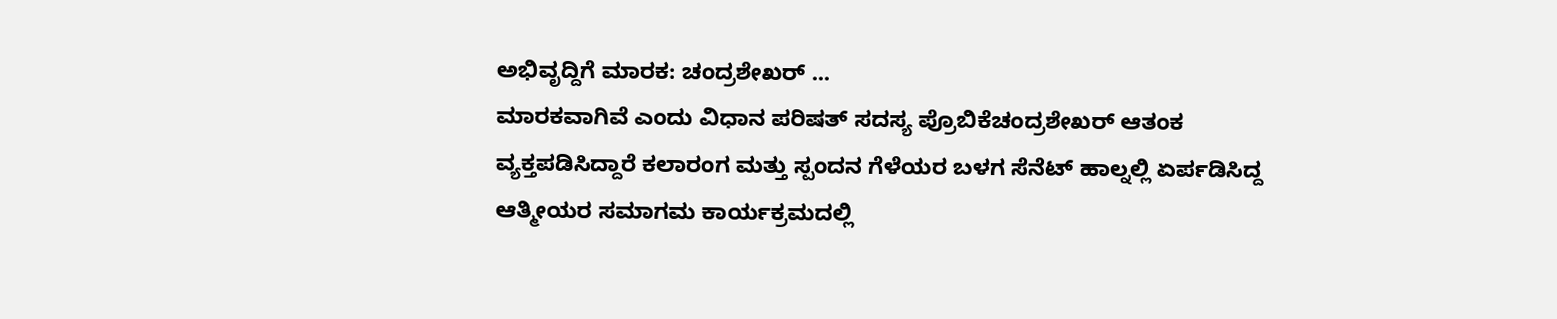ಅಭಿವೃದ್ದಿಗೆ ಮಾರಕ: ಚಂದ್ರಶೇಖರ್ ...
ಮಾರಕವಾಗಿವೆ ಎಂದು ವಿಧಾನ ಪರಿಷತ್ ಸದಸ್ಯ ಪ್ರೊಬಿಕೆಚಂದ್ರಶೇಖರ್ ಆತಂಕ ವ್ಯಕ್ತಪಡಿಸಿದ್ದಾರೆ ಕಲಾರಂಗ ಮತ್ತು ಸ್ಪಂದನ ಗೆಳೆಯರ ಬಳಗ ಸೆನೆಟ್ ಹಾಲ್ನಲ್ಲಿ ಏರ್ಪಡಿಸಿದ್ದ ಆತ್ಮೀಯರ ಸಮಾಗಮ ಕಾರ್ಯಕ್ರಮದಲ್ಲಿ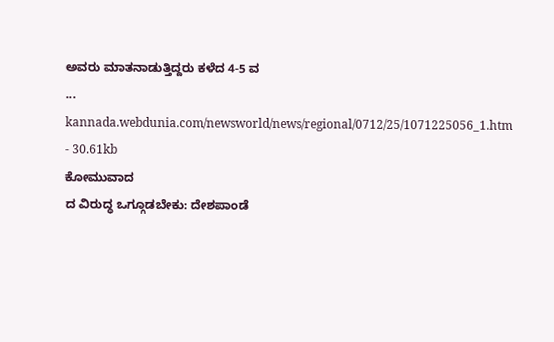ಅವರು ಮಾತನಾಡುತ್ತಿದ್ದರು ಕಳೆದ 4-5 ವ
...
kannada.webdunia.com/newsworld/news/regional/0712/25/1071225056_1.htm - 30.61kb
ಕೋಮುವಾದ
ದ ವಿರುದ್ಧ ಒಗ್ಗೂಡಬೇಕು: ದೇಶಪಾಂಡೆ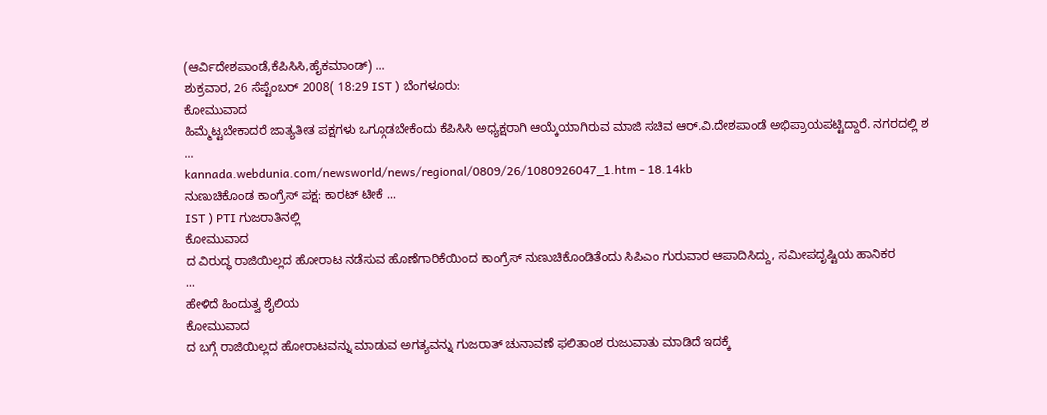(ಆರ್ವಿದೇಶಪಾಂಡೆ,ಕೆಪಿಸಿಸಿ,ಹೈಕಮಾಂಡ್) ...
ಶುಕ್ರವಾರ, 26 ಸೆಪ್ಟೆಂಬರ್ 2008( 18:29 IST ) ಬೆಂಗಳೂರು:
ಕೋಮುವಾದ
ಹಿಮ್ಮೆಟ್ಟಬೇಕಾದರೆ ಜಾತ್ಯತೀತ ಪಕ್ಷಗಳು ಒಗ್ಗೂಡಬೇಕೆಂದು ಕೆಪಿಸಿಸಿ ಅಧ್ಯಕ್ಷರಾಗಿ ಆಯ್ಕೆಯಾಗಿರುವ ಮಾಜಿ ಸಚಿವ ಆರ್.ವಿ.ದೇಶಪಾಂಡೆ ಅಭಿಪ್ರಾಯಪಟ್ಟಿದ್ದಾರೆ. ನಗರದಲ್ಲಿ ಶ
...
kannada.webdunia.com/newsworld/news/regional/0809/26/1080926047_1.htm - 18.14kb
ನುಣುಚಿಕೊಂಡ ಕಾಂಗ್ರೆಸ್ ಪಕ್ಷ: ಕಾರಟ್ ಟೀಕೆ ...
IST ) PTI ಗುಜರಾತಿನಲ್ಲಿ
ಕೋಮುವಾದ
ದ ವಿರುದ್ಧ ರಾಜಿಯಿಲ್ಲದ ಹೋರಾಟ ನಡೆಸುವ ಹೊಣೆಗಾರಿಕೆಯಿಂದ ಕಾಂಗ್ರೆಸ್ ನುಣುಚಿಕೊಂಡಿತೆಂದು ಸಿಪಿಎಂ ಗುರುವಾರ ಆಪಾದಿಸಿದ್ದು, ಸಮೀಪದೃಷ್ಟಿಯ ಹಾನಿಕರ
...
ಹೇಳಿದೆ ಹಿಂದುತ್ವ ಶೈಲಿಯ
ಕೋಮುವಾದ
ದ ಬಗ್ಗೆ ರಾಜಿಯಿಲ್ಲದ ಹೋರಾಟವನ್ನು ಮಾಡುವ ಅಗತ್ಯವನ್ನು ಗುಜರಾತ್ ಚುನಾವಣೆ ಫಲಿತಾಂಶ ರುಜುವಾತು ಮಾಡಿದೆ ಇದಕ್ಕೆ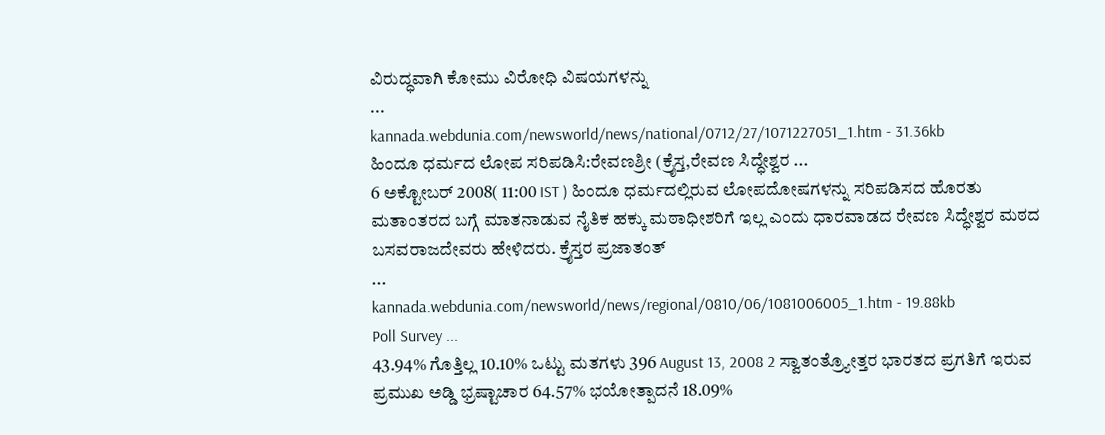ವಿರುದ್ಧವಾಗಿ ಕೋಮು ವಿರೋಧಿ ವಿಷಯಗಳನ್ನು
...
kannada.webdunia.com/newsworld/news/national/0712/27/1071227051_1.htm - 31.36kb
ಹಿಂದೂ ಧರ್ಮದ ಲೋಪ ಸರಿಪಡಿಸಿ:ರೇವಣಶ್ರೀ (ಕ್ರೈಸ್ತ,ರೇವಣ ಸಿದ್ಧೇಶ್ವರ ...
6 ಅಕ್ಟೋಬರ್ 2008( 11:00 IST ) ಹಿಂದೂ ಧರ್ಮದಲ್ಲಿರುವ ಲೋಪದೋಷಗಳನ್ನು ಸರಿಪಡಿಸದ ಹೊರತು ಮತಾಂತರದ ಬಗ್ಗೆ ಮಾತನಾಡುವ ನೈತಿಕ ಹಕ್ಕು ಮಠಾಧೀಶರಿಗೆ ಇಲ್ಲ ಎಂದು ಧಾರವಾಡದ ರೇವಣ ಸಿದ್ಧೇಶ್ವರ ಮಠದ ಬಸವರಾಜದೇವರು ಹೇಳಿದರು. ಕ್ರೈಸ್ತರ ಪ್ರಜಾತಂತ್
...
kannada.webdunia.com/newsworld/news/regional/0810/06/1081006005_1.htm - 19.88kb
Poll Survey ...
43.94% ಗೊತ್ತಿಲ್ಲ 10.10% ಒಟ್ಟು ಮತಗಳು 396 August 13, 2008 2 ಸ್ವಾತಂತ್ರ್ಯೋತ್ತರ ಭಾರತದ ಪ್ರಗತಿಗೆ ಇರುವ ಪ್ರಮುಖ ಅಡ್ಡಿ ಭ್ರಷ್ಟಾಚಾರ 64.57% ಭಯೋತ್ಪಾದನೆ 18.09%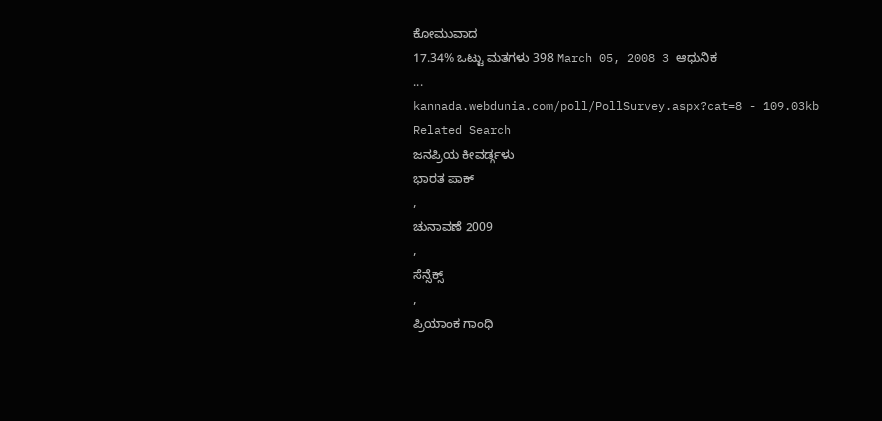ಕೋಮುವಾದ
17.34% ಒಟ್ಟು ಮತಗಳು 398 March 05, 2008 3 ಆಧುನಿಕ
...
kannada.webdunia.com/poll/PollSurvey.aspx?cat=8 - 109.03kb
Related Search
ಜನಪ್ರಿಯ ಕೀವರ್ಡ್ಗಳು
ಭಾರತ ಪಾಕ್
,
ಚುನಾವಣೆ 2009
,
ಸೆನ್ಸೆಕ್ಸ್
,
ಪ್ರಿಯಾಂಕ ಗಾಂಧಿ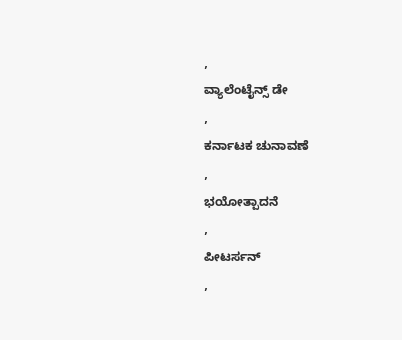,
ವ್ಯಾಲೆಂಟೈನ್ಸ್ ಡೇ
,
ಕರ್ನಾಟಕ ಚುನಾವಣೆ
,
ಭಯೋತ್ಪಾದನೆ
,
ಪೀಟರ್ಸನ್
,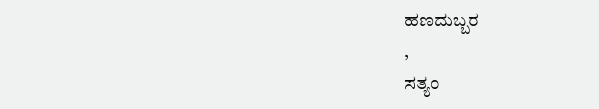ಹಣದುಬ್ಬರ
,
ಸತ್ಯಂ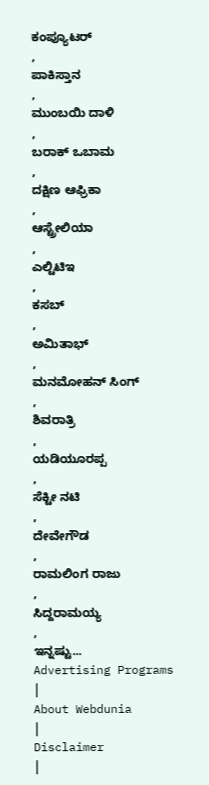ಕಂಪ್ಯೂಟರ್
,
ಪಾಕಿಸ್ತಾನ
,
ಮುಂಬಯಿ ದಾಳಿ
,
ಬರಾಕ್ ಒಬಾಮ
,
ದಕ್ಷಿಣ ಆಫ್ರಿಕಾ
,
ಆಸ್ಟ್ರೇಲಿಯಾ
,
ಎಲ್ಟಿಟಿಇ
,
ಕಸಬ್
,
ಅಮಿತಾಭ್
,
ಮನಮೋಹನ್ ಸಿಂಗ್
,
ಶಿವರಾತ್ರಿ
,
ಯಡಿಯೂರಪ್ಪ
,
ಸೆಕ್ಟೀ ನಟಿ
,
ದೇವೇಗೌಡ
,
ರಾಮಲಿಂಗ ರಾಜು
,
ಸಿದ್ದರಾಮಯ್ಯ
,
ಇನ್ನಷ್ಟು...
Advertising Programs
|
About Webdunia
|
Disclaimer
|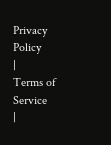Privacy Policy
|
Terms of Service
|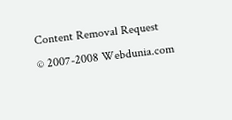Content Removal Request
© 2007-2008 Webdunia.com